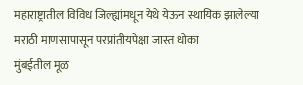महाराष्ट्रातील विविध जिल्ह्यांमधून येथे येऊन स्थायिक झालेल्या मराठी माणसापासून परप्रांतीयपेक्षा जास्त धोका
मुंबईतील मूळ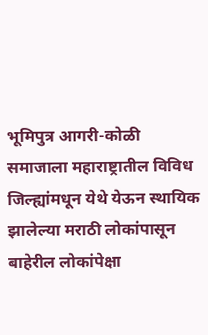भूमिपुत्र आगरी-कोळी समाजाला महाराष्ट्रातील विविध जिल्ह्यांमधून येथे येऊन स्थायिक झालेल्या मराठी लोकांपासून बाहेरील लोकांपेक्षा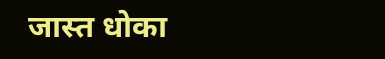जास्त धोका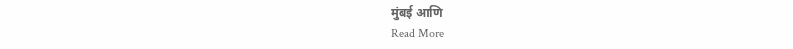मुंबई आणि
Read More